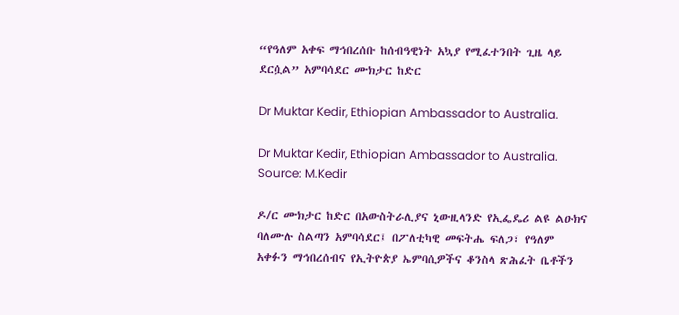“የዓለም አቀፍ ማኅበረሰቡ ከሰብዓዊነት አኳያ የሚፈተንበት ጊዜ ላይ ደርሷል” አምባሳደር ሙክታር ከድር

Dr Muktar Kedir, Ethiopian Ambassador to Australia.

Dr Muktar Kedir, Ethiopian Ambassador to Australia. Source: M.Kedir

ዶ/ር ሙክታር ከድር በአውስትራሊያና ኒውዚላንድ የኢፌዴሪ ልዩ ልዑክና ባለሙሉ ስልጣን አምባሳደር፤ በፖለቲካዊ መፍትሔ ፍለጋ፣ የዓለም አቀፉን ማኅበረሰብና የኢትዮጵያ ኤምባሲዎችና ቆንስላ ጽሕፈት ቤቶችን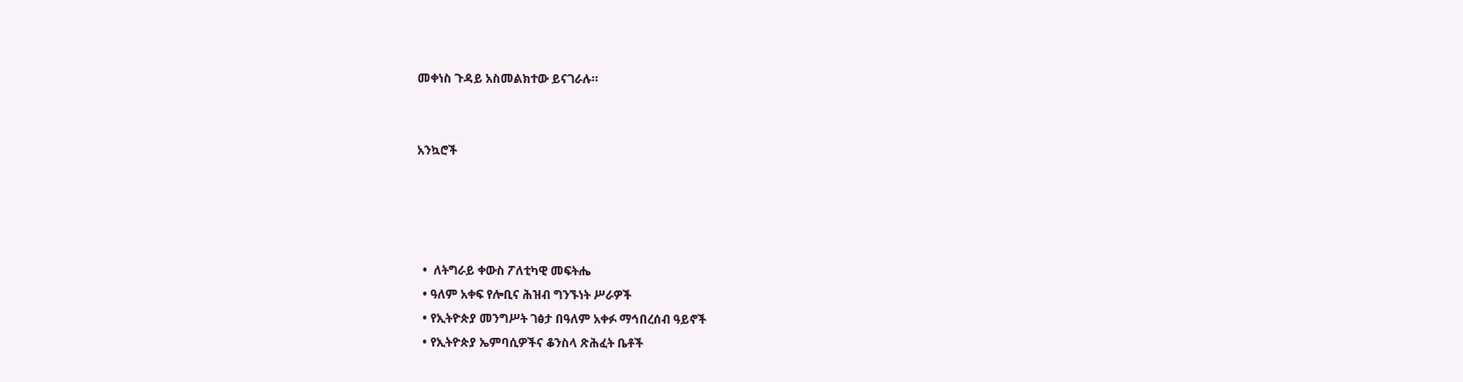መቀነስ ጉዳይ አስመልክተው ይናገራሉ።


አንኳሮች




  •  ለትግራይ ቀውስ ፖለቲካዊ መፍትሔ
  • ዓለም አቀፍ የሎቢና ሕዝብ ግንኙነት ሥራዎች
  • የኢትዮጵያ መንግሥት ገፅታ በዓለም አቀፉ ማኅበረሰብ ዓይኖች
  • የኢትዮጵያ ኤምባሲዎችና ቆንስላ ጽሕፈት ቤቶች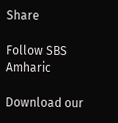Share

Follow SBS Amharic

Download our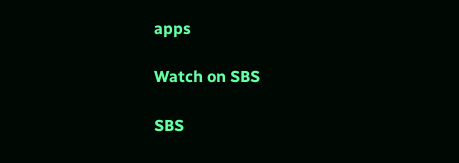apps

Watch on SBS

SBS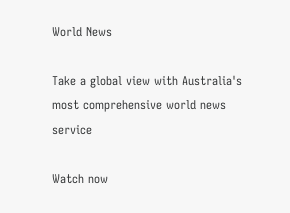World News

Take a global view with Australia's most comprehensive world news service

Watch now